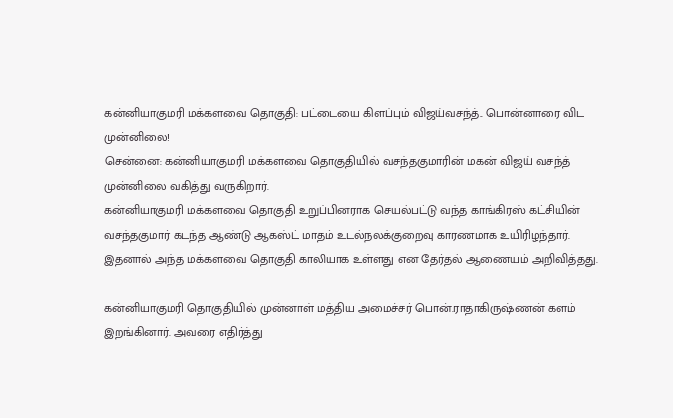கன்னியாகுமரி மக்களவை தொகுதி: பட்டையை கிளப்பும் விஜய்வசந்த்.. பொன்னாரை விட முன்னிலை!
சென்னை: கன்னியாகுமரி மக்களவை தொகுதியில் வசந்தகுமாரின் மகன் விஜய் வசந்த் முன்னிலை வகித்து வருகிறார்.
கன்னியாகுமரி மக்களவை தொகுதி உறுப்பினராக செயல்பட்டு வந்த காங்கிரஸ் கட்சியின் வசந்தகுமார் கடந்த ஆண்டு ஆகஸ்ட் மாதம் உடல்நலக்குறைவு காரணமாக உயிரிழந்தார். இதனால் அந்த மக்களவை தொகுதி காலியாக உள்ளது என தேர்தல் ஆணையம் அறிவித்தது.

கன்னியாகுமரி தொகுதியில் முன்னாள் மத்திய அமைச்சர் பொன்.ராதாகிருஷ்ணன் களம் இறங்கினார். அவரை எதிர்த்து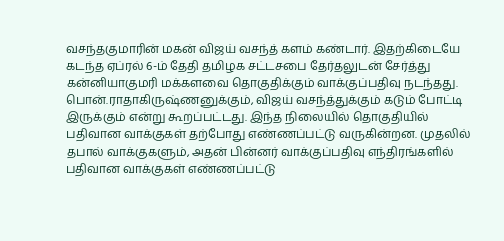வசந்தகுமாரின் மகன் விஜய் வசந்த் களம் கண்டார். இதற்கிடையே கடந்த ஏப்ரல் 6-ம் தேதி தமிழக சட்டசபை தேர்தலுடன் சேர்த்து கன்னியாகுமரி மக்களவை தொகுதிக்கும் வாக்குப்பதிவு நடந்தது.
பொன்.ராதாகிருஷ்ணனுக்கும், விஜய் வசந்த்துக்கும் கடும் போட்டி இருக்கும் என்று கூறப்பட்டது. இந்த நிலையில் தொகுதியில் பதிவான வாக்குகள் தற்போது எண்ணப்பட்டு வருகின்றன. முதலில் தபால் வாக்குகளும், அதன் பின்னர் வாக்குப்பதிவு எந்திரங்களில் பதிவான வாக்குகள் எண்ணப்பட்டு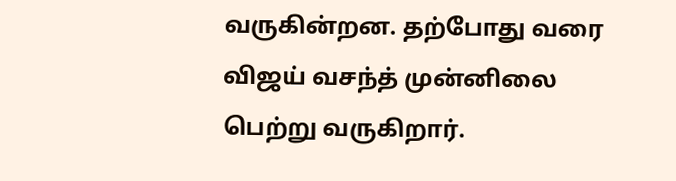வருகின்றன. தற்போது வரை விஜய் வசந்த் முன்னிலை பெற்று வருகிறார்.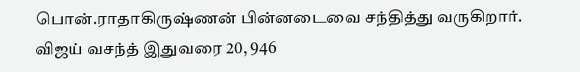பொன்.ராதாகிருஷ்ணன் பின்னடைவை சந்தித்து வருகிறார். விஜய் வசந்த் இதுவரை 20, 946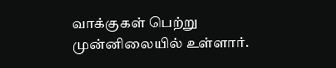வாக்குகள் பெற்று முன்னிலையில் உள்ளார்.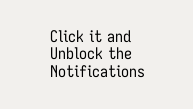Click it and Unblock the Notifications